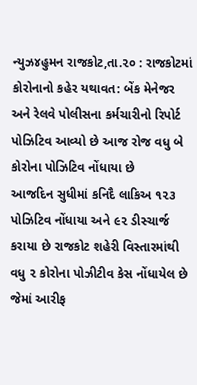ન્યુઝ૪હુમન રાજકોટ,તા.૨૦ : રાજકોટમાં કોરોનાનો કહેર યથાવત: બેંક મેનેજર અને રેલવે પોલીસના કર્મચારીનો રિપોર્ટ પોઝિટિવ આવ્યો છે આજ રોજ વધુ બે કોરોના પોઝિટિવ નોંધાયા છે
આજદિન સુધીમાં કનિદૈ લાકિઅ ૧૨૩ પોઝિટિવ નોંધાયા અને ૯૨ ડીસ્ચાર્જ કરાયા છે રાજકોટ શહેરી વિસ્તારમાંથી વધુ ૨ કોરોના પોઝીટીવ કેસ નોંધાયેલ છે જેમાં આરીફ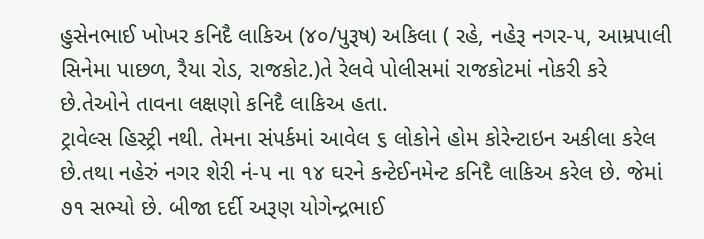હુસેનભાઈ ખોખર કનિદૈ લાકિઅ (૪૦/પુરૂષ) અકિલા ( રહે, નહેરૂ નગર-૫, આમ્રપાલી સિનેમા પાછળ, રૈયા રોડ, રાજકોટ.)તે રેલવે પોલીસમાં રાજકોટમાં નોકરી કરે છે.તેઓને તાવના લક્ષણો કનિદૈ લાકિઅ હતા.
ટ્રાવેલ્સ હિસ્ટ્રી નથી. તેમના સંપર્કમાં આવેલ ૬ લોકોને હોમ કોરેન્ટાઇન અકીલા કરેલ છે.તથા નહેરું નગર શેરી નં-૫ ના ૧૪ ઘરને કન્ટેઈનમેન્ટ કનિદૈ લાકિઅ કરેલ છે. જેમાં ૭૧ સભ્યો છે. બીજા દર્દી અરૂણ યોગેન્દ્રભાઈ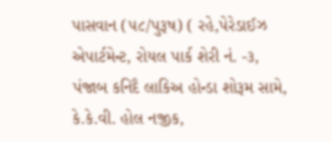પાસવાન (૫૮/પુરૂષ) ( રહે,પેરેડાઈઝ એપાર્ટમેન્ટ, રોયલ પાર્ક શેરી નં. -૩, પંજાબ કનિદૈ લાકિઅ હોન્ડા શોરૂમ સામે, કે.કે.વી. હોલ નજીક,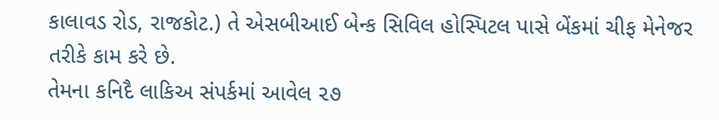કાલાવડ રોડ, રાજકોટ.) તે એસબીઆઈ બેન્ક સિવિલ હોસ્પિટલ પાસે બેંકમાં ચીફ મેનેજર તરીકે કામ કરે છે.
તેમના કનિદૈ લાકિઅ સંપર્કમાં આવેલ ૨૭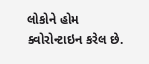લોકોને હોમ ક્વોરોન્ટાઇન કરેલ છે.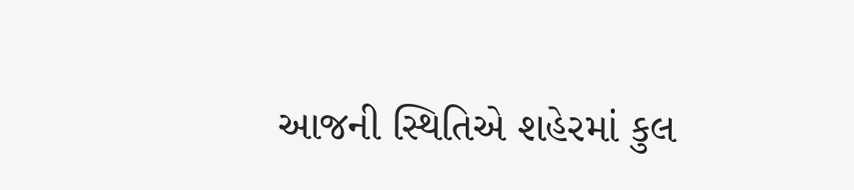આજની સ્થિતિએ શહેરમાં કુલ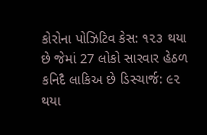કોરોના પોઝિટિવ કેસ: ૧૨૩ થયા છે જેમાં 27 લોકો સારવાર હેઠળ કનિદૈ લાકિઅ છે ડિસ્ચાર્જ: ૯૨ થયા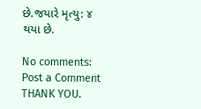છે.જયારે મૃત્યુ: ૪ થયા છે.

No comments:
Post a Comment
THANK YOU.